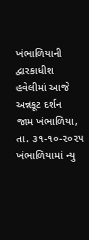ખંભાળિયાની દ્વારકાધીશ હવેલીમાં આજે અન્નકૂટ દર્શન
જામ ખંભાળિયા, તા. ૩૧-૧૦-૨૦૨૫ ખંભાળિયામાં ન્યુ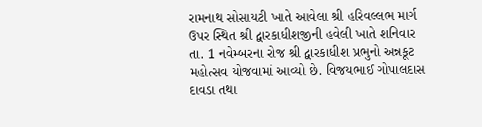રામનાથ સોસાયટી ખાતે આવેલા શ્રી હરિવલ્લભ માર્ગ ઉપર સ્થિત શ્રી દ્વારકાધીશજીની હવેલી ખાતે શનિવાર તા. 1 નવેમ્બરના રોજ શ્રી દ્વારકાધીશ પ્રભુનો અન્નકૂટ મહોત્સવ યોજવામાં આવ્યો છે. વિજયભાઈ ગોપાલદાસ દાવડા તથા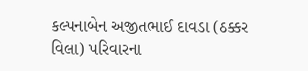કલ્પનાબેન અજીતભાઈ દાવડા (ઠક્કર વિલા) પરિવારના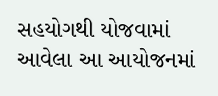સહયોગથી યોજવામાં આવેલા આ આયોજનમાં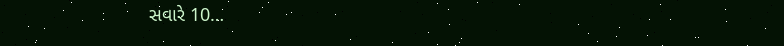સવારે 10…